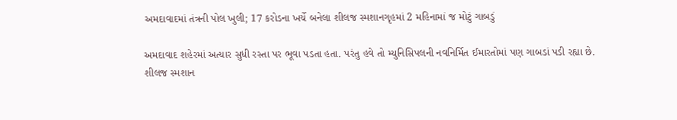અમદાવાદમાં તંત્રની પોલ ખુલી; 17 કરોડના ખર્ચે બનેલા શીલજ સ્મશાનગૃહમાં 2 મહિનામાં જ મોટું ગાબડું

અમદાવાદ શહેરમાં અત્યાર સુધી રસ્તા પર ભૂવા પડતા હતા. પરંતુ હવે તો મ્યુનિસિપલની નવનિર્મિત ઈમારતોમાં પણ ગાબડાં પડી રહ્યા છે. શીલજ સ્મશાન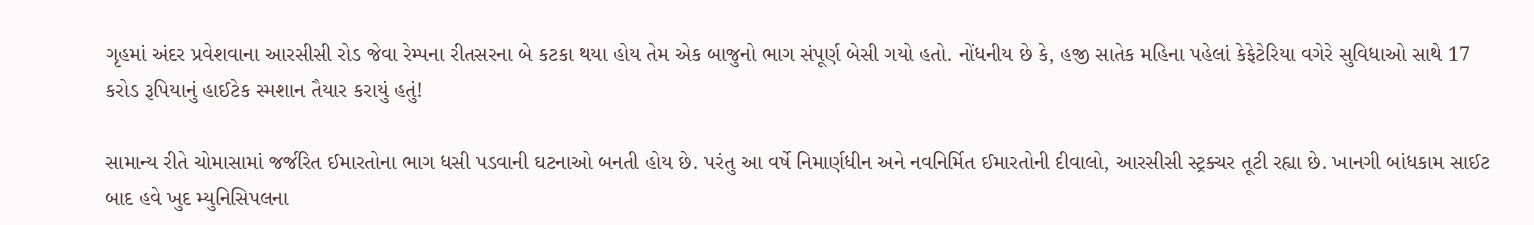ગૃહમાં અંદર પ્રવેશવાના આરસીસી રોડ જેવા રેમ્પના રીતસરના બે કટકા થયા હોય તેમ એક બાજુનો ભાગ સંપૂર્ણ બેસી ગયો હતો. નોંધનીય છે કે, હજી સાતેક મહિના પહેલાં કેફેટેરિયા વગેરે સુવિધાઓ સાથે 17 કરોડ રૂપિયાનું હાઈટેક સ્મશાન તૈયાર કરાયું હતું!

સામાન્ય રીતે ચોમાસામાં જર્જરિત ઈમારતોના ભાગ ધસી પડવાની ઘટનાઓ બનતી હોય છે. પરંતુ આ વર્ષે નિમાર્ણધીન અને નવનિર્મિત ઈમારતોની દીવાલો, આરસીસી સ્ટ્રક્ચર તૂટી રહ્યા છે. ખાનગી બાંધકામ સાઈટ બાદ હવે ખુદ મ્યુનિસિપલના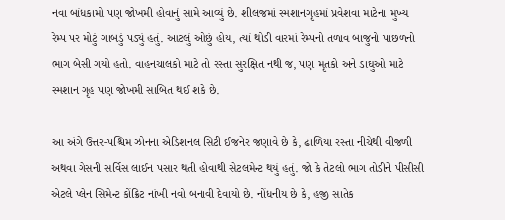નવા બાંધકામો પણ જોખમી હોવાનું સામે આવ્યું છે. શીલજમાં સ્મશાનગૃહમાં પ્રવેશવા માટેના મુખ્ય રેમ્પ પર મોટું ગાબડું પડ્યું હતું. આટલું ઓછું હોય, ત્યાં થોડી વારમાં રેમ્પનો તળાવ બાજુનો પાછળનો ભાગ બેસી ગયો હતો. વાહનચાલકો માટે તો રસ્તા સુરક્ષિત નથી જ, પણ મૃતકો અને ડાઘુઓ માટે સ્મશાન ગૃહ પણ જોખમી સાબિત થઈ શકે છે.

આ અંગે ઉત્તર-પશ્ચિમ ઝોનના એડિશનલ સિટી ઈજનેર જણાવે છે કે, ઢાળિયા રસ્તા નીચેથી વીજળી અથવા ગેસની સર્વિસ લાઈન પસાર થતી હોવાથી સેટલમેન્ટ થયું હતું. જો કે તેટલો ભાગ તોડીને પીસીસી એટલે પ્લેન સિમેન્ટ કોંક્રિટ નાંખી નવો બનાવી દેવાયો છે. નોંધનીય છે કે, હજી સાતેક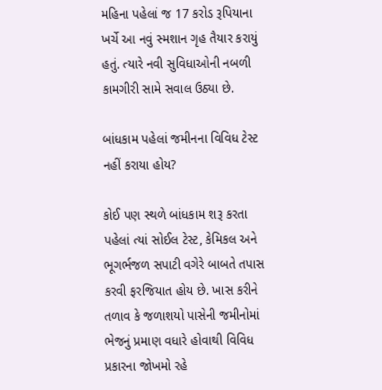મહિના પહેલાં જ 17 કરોડ રૂપિયાના ખર્ચે આ નવું સ્મશાન ગૃહ તૈયાર કરાયું હતું. ત્યારે નવી સુવિધાઓની નબળી કામગીરી સામે સવાલ ઉઠ્યા છે.

બાંધકામ પહેલાં જમીનના વિવિધ ટેસ્ટ નહીં કરાયા હોય?

કોઈ પણ સ્થળે બાંધકામ શરૂ કરતા પહેલાં ત્યાં સોઈલ ટેસ્ટ, કેમિકલ અને ભૂગર્ભજળ સપાટી વગેરે બાબતે તપાસ કરવી ફરજિયાત હોય છે. ખાસ કરીને તળાવ કે જળાશયો પાસેની જમીનોમાં ભેજનું પ્રમાણ વધારે હોવાથી વિવિધ પ્રકારના જોખમો રહે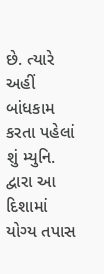છે. ત્યારે અહીં બાંધકામ કરતા પહેલાં શું મ્યુનિ. દ્વારા આ દિશામાં યોગ્ય તપાસ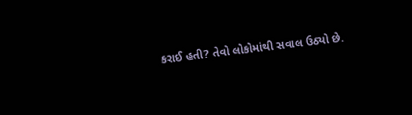કરાઈ હતી? તેવો લોકોમાંથી સવાલ ઉઠ્યો છે.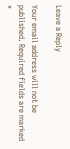Leave a Reply

Your email address will not be published. Required fields are marked *